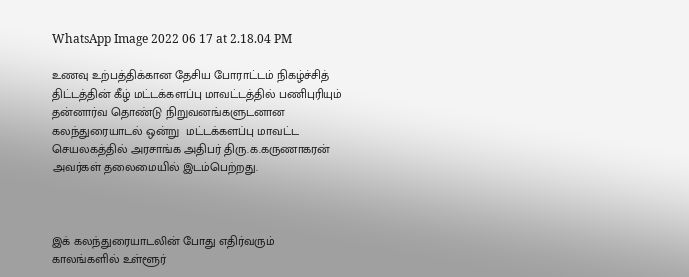WhatsApp Image 2022 06 17 at 2.18.04 PM

உணவு உற்பத்திக்கான தேசிய போராட்டம் நிகழ்ச்சித் திட்டத்தின் கீழ் மட்டக்களப்பு மாவட்டத்தில் பணிபுரியும் தன்னார்வ தொண்டு நிறுவனங்களுடனான கலந்துரையாடல் ஒன்று  மட்டக்களப்பு மாவட்ட செயலகத்தில் அரசாங்க அதிபர் திரு.க.கருணாகரன் அவர்கள் தலைமையில் இடம்பெற்றது.



இக் கலந்துரையாடலின் போது எதிர்வரும் காலங்களில் உள்ளூர்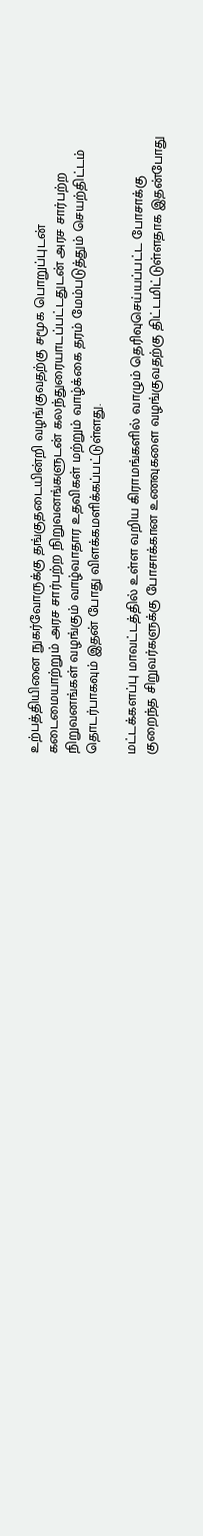உற்பத்தியினை நுகர்வோருக்கு தங்குதடையின்றி வழங்குவதற்கு சமூக பொறுப்புடன் கடைமையாற்றும் அரச சார்பற்ற நிறுவனங்களுடன் கலந்துரையாடப்பட்டதுடன் அரச சார்பற்ற நிறுவனங்கள் வழங்கும் வாழ்வாதார உதவிகள் மற்றும் வாழ்க்கை தரம் மேம்படுத்தும் செயற்திட்டம் தொடர்பாகவும் இதன் போது விளக்கமளிக்கப்பட்டுள்ளது.

மட்டக்களப்பு மாவட்டத்தில் உள்ள வறிய கிராமங்களில் வாழும் தெரிவுசெய்யப்பட்ட போசாக்கு குறைந்த சிறுவர்களுக்கு போசாக்கான உணவுகளை வழங்குவதற்கு திட்டமிட்டுள்ளதாக இதன்போது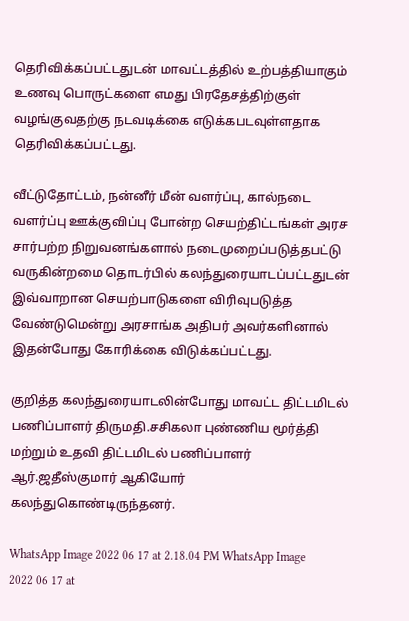தெரிவிக்கப்பட்டதுடன் மாவட்டத்தில் உற்பத்தியாகும் உணவு பொருட்களை எமது பிரதேசத்திற்குள் வழங்குவதற்கு நடவடிக்கை எடுக்கபடவுள்ளதாக தெரிவிக்கப்பட்டது.

வீட்டுதோட்டம், நன்னீர் மீன் வளர்ப்பு, கால்நடை வளர்ப்பு ஊக்குவிப்பு போன்ற செயற்திட்டங்கள் அரச சார்பற்ற நிறுவனங்களால் நடைமுறைப்படுத்தபட்டு வருகின்றமை தொடர்பில் கலந்துரையாடப்பட்டதுடன் இவ்வாறான செயற்பாடுகளை விரிவுபடுத்த வேண்டுமென்று அரசாங்க அதிபர் அவர்களினால்  இதன்போது கோரிக்கை விடுக்கப்பட்டது.

குறித்த கலந்துரையாடலின்போது மாவட்ட திட்டமிடல் பணிப்பாளர் திருமதி.சசிகலா புண்ணிய மூர்த்தி மற்றும் உதவி திட்டமிடல் பணிப்பாளர் ஆர்.ஜதீஸ்குமார் ஆகியோர் கலந்துகொண்டிருந்தனர்.

WhatsApp Image 2022 06 17 at 2.18.04 PM WhatsApp Image 2022 06 17 at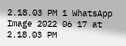2.18.03 PM 1 WhatsApp Image 2022 06 17 at 2.18.03 PM